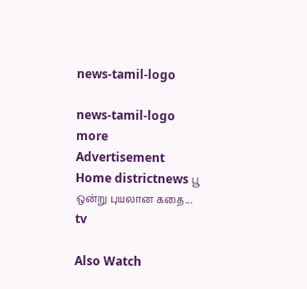news-tamil-logo

news-tamil-logo
more
Advertisement
Home districtnews பூ ஒன்று புயலான கதை...
tv

Also Watch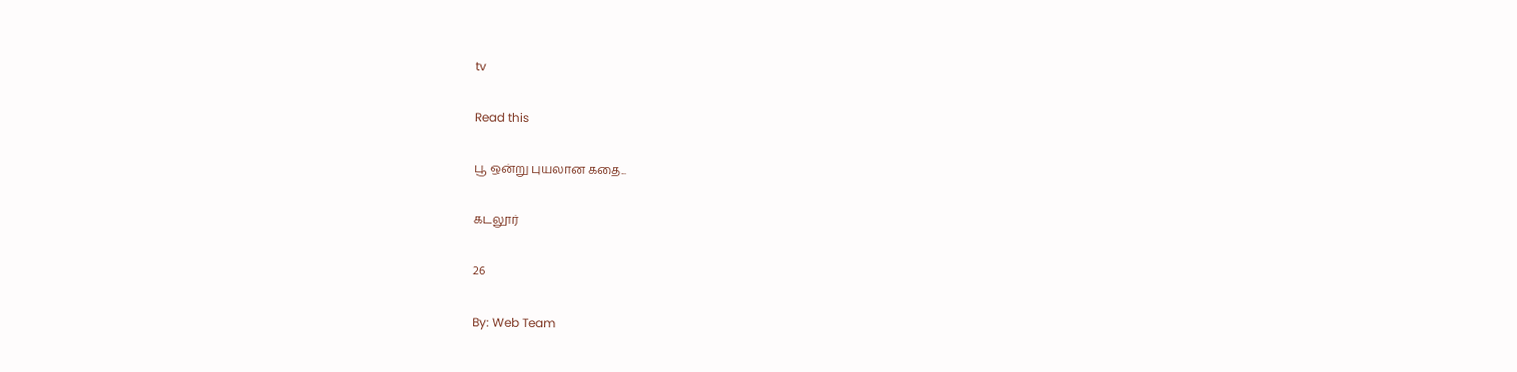tv

Read this

பூ ஒன்று புயலான கதை...

கடலூர்

26

By: Web Team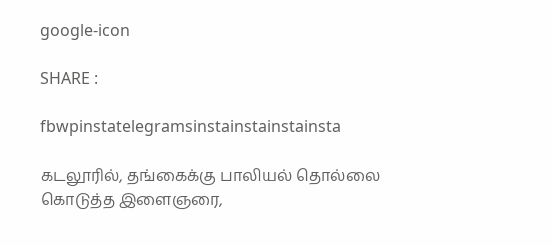google-icon

SHARE :

fbwpinstatelegramsinstainstainstainsta

கடலூரில், தங்கைக்கு பாலியல் தொல்லை கொடுத்த இளைஞரை,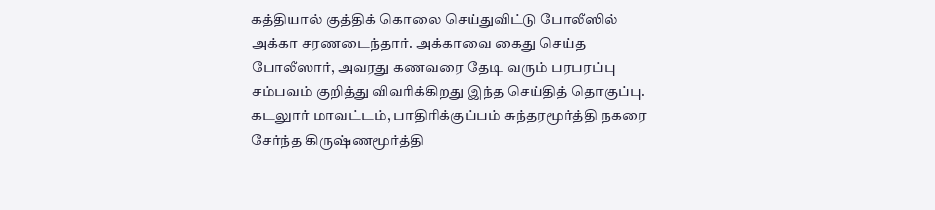கத்தியால் குத்திக் கொலை செய்துவிட்டு போலீஸில் அக்கா சரணடைந்தார். அக்காவை கைது செய்த போலீஸார், அவரது கணவரை தேடி வரும் பரபரப்பு சம்பவம் குறித்து விவரிக்கிறது இந்த செய்தித் தொகுப்பு.
கடலுார் மாவட்டம், பாதிரிக்குப்பம் சுந்தரமூர்த்தி நகரை சேர்ந்த கிருஷ்ணமூர்த்தி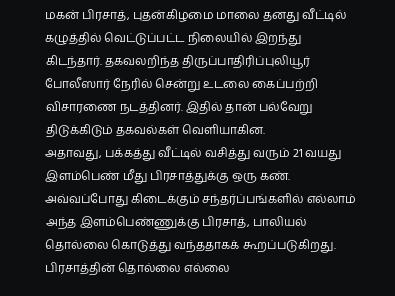மகன் பிரசாத், புதன்கிழமை மாலை தனது வீட்டில் கழுத்தில் வெட்டுப்பட்ட நிலையில் இறந்து கிடந்தார். தகவலறிந்த திருப்பாதிரிப்புலியூர் போலீஸார் நேரில் சென்று உடலை கைப்பற்றி விசாரணை நடத்தினர். இதில் தான் பல்வேறு திடுக்கிடும் தகவல்கள் வெளியாகின.
அதாவது, பக்கத்து வீட்டில் வசித்து வரும் 21 வயது இளம்பெண் மீது பிரசாத்துக்கு ஒரு கண். அவ்வப்போது கிடைக்கும் சந்தர்ப்பங்களில் எல்லாம் அந்த இளம்பெண்ணுக்கு பிரசாத், பாலியல் தொல்லை கொடுத்து வந்ததாகக் கூறப்படுகிறது. பிரசாத்தின் தொல்லை எல்லை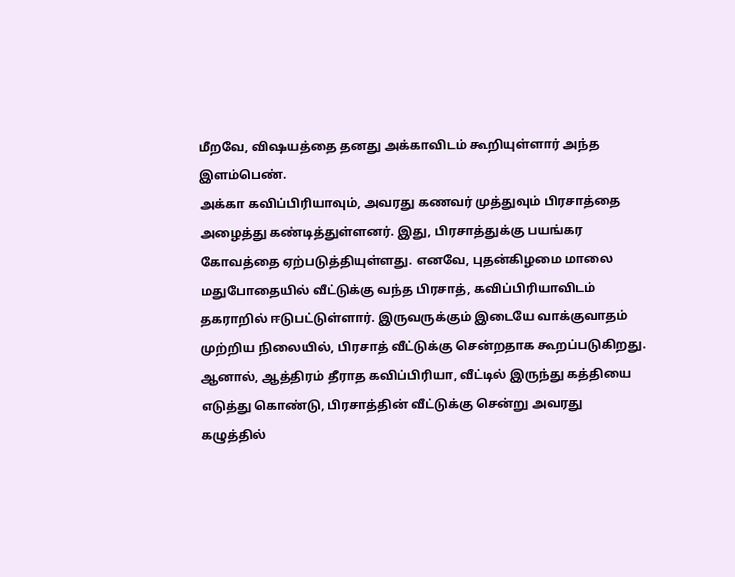மீறவே, விஷயத்தை தனது அக்காவிடம் கூறியுள்ளார் அந்த இளம்பெண்.
அக்கா கவிப்பிரியாவும், அவரது கணவர் முத்துவும் பிரசாத்தை அழைத்து கண்டித்துள்ளனர். இது, பிரசாத்துக்கு பயங்கர கோவத்தை ஏற்படுத்தியுள்ளது. எனவே, புதன்கிழமை மாலை மதுபோதையில் வீட்டுக்கு வந்த பிரசாத், கவிப்பிரியாவிடம் தகராறில் ஈடுபட்டுள்ளார். இருவருக்கும் இடையே வாக்குவாதம் முற்றிய நிலையில், பிரசாத் வீட்டுக்கு சென்றதாக கூறப்படுகிறது.
ஆனால், ஆத்திரம் தீராத கவிப்பிரியா, வீட்டில் இருந்து கத்தியை எடுத்து கொண்டு, பிரசாத்தின் வீட்டுக்கு சென்று அவரது கழுத்தில்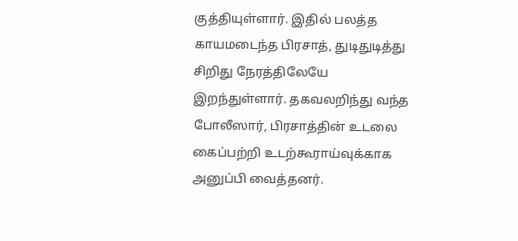குத்தியுள்ளார். இதில் பலத்த காயமடைந்த பிரசாத், துடிதுடித்து சிறிது நேரத்திலேயே இறந்துள்ளார். தகவலறிந்து வந்த போலீஸார், பிரசாத்தின் உடலை கைப்பற்றி உடற்கூராய்வுக்காக அனுப்பி வைத்தனர்.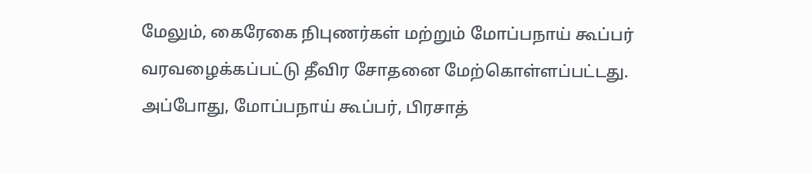மேலும், கைரேகை நிபுணர்கள் மற்றும் மோப்பநாய் கூப்பர் வரவழைக்கப்பட்டு தீவிர சோதனை மேற்கொள்ளப்பட்டது. அப்போது, மோப்பநாய் கூப்பர், பிரசாத்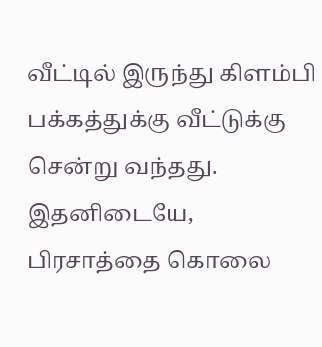வீட்டில் இருந்து கிளம்பி பக்கத்துக்கு வீட்டுக்கு சென்று வந்தது.
இதனிடையே, பிரசாத்தை கொலை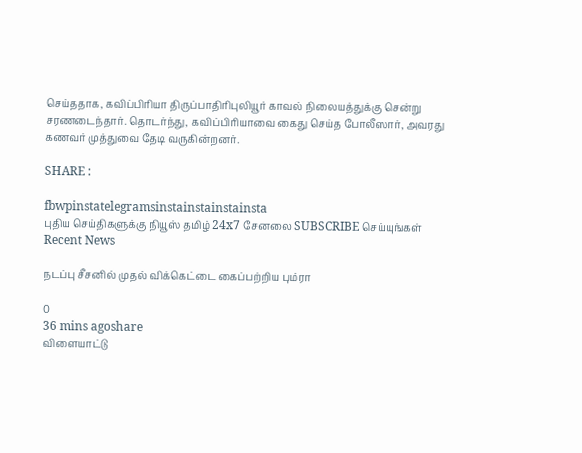செய்ததாக, கவிப்பிரியா திருப்பாதிரிபுலியூர் காவல் நிலையத்துக்கு சென்று சரணடைந்தார். தொடர்ந்து, கவிப்பிரியாவை கைது செய்த போலீஸார், அவரது கணவர் முத்துவை தேடி வருகின்றனர்.

SHARE :

fbwpinstatelegramsinstainstainstainsta
புதிய செய்திகளுக்கு நியூஸ் தமிழ் 24x7 சேனலை SUBSCRIBE செய்யுங்கள்
Recent News

நடப்பு சீசனில் முதல் விக்கெட்டை கைப்பற்றிய பும்ரா

0
36 mins agoshare
விளையாட்டு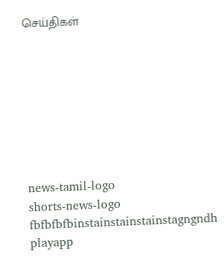செய்திகள்








news-tamil-logo
shorts-news-logo
fbfbfbfbinstainstainstainstagngndh
playapp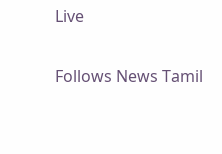Live

Follows News Tamil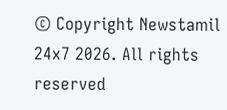© Copyright Newstamil 24x7 2026. All rights reserved